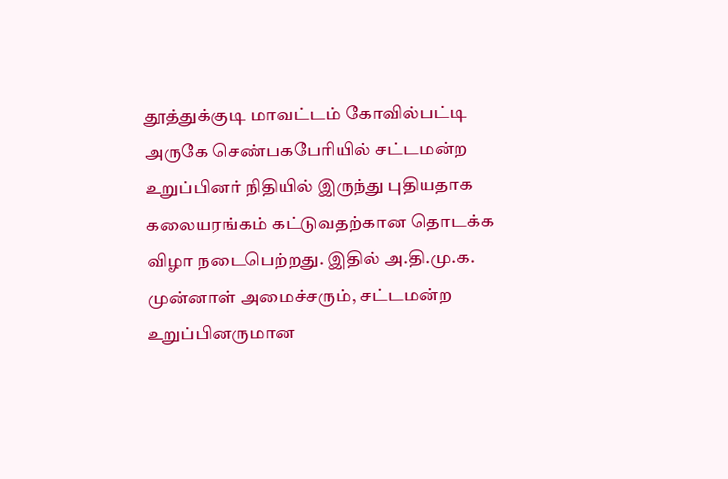தூத்துக்குடி மாவட்டம் கோவில்பட்டி அருகே செண்பகபேரியில் சட்டமன்ற உறுப்பினர் நிதியில் இருந்து புதியதாக கலையரங்கம் கட்டுவதற்கான தொடக்க விழா நடைபெற்றது. இதில் அ.தி.மு.க. முன்னாள் அமைச்சரும், சட்டமன்ற உறுப்பினருமான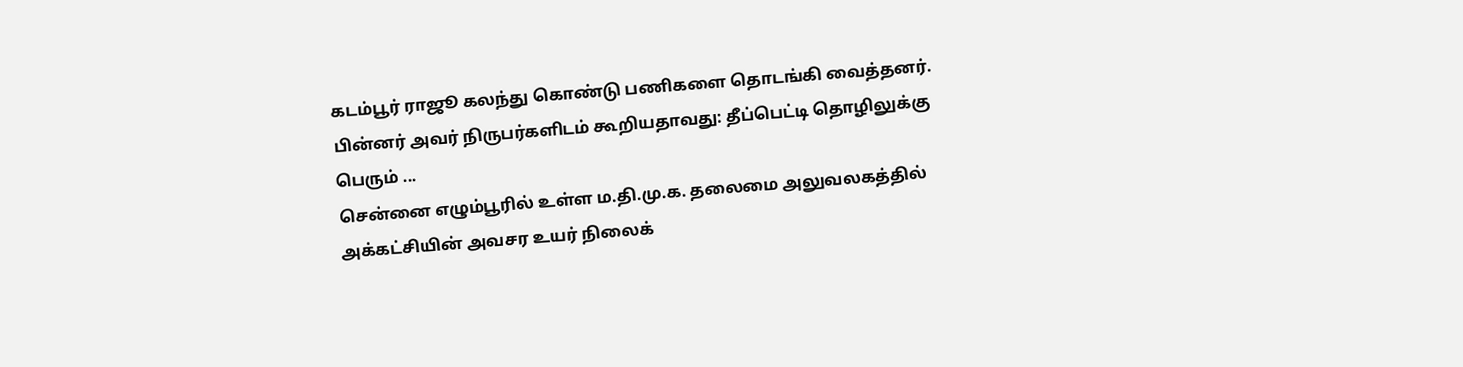கடம்பூர் ராஜூ கலந்து கொண்டு பணிகளை தொடங்கி வைத்தனர். பின்னர் அவர் நிருபர்களிடம் கூறியதாவது: தீப்பெட்டி தொழிலுக்கு பெரும் ...
சென்னை எழும்பூரில் உள்ள ம.தி.மு.க. தலைமை அலுவலகத்தில் அக்கட்சியின் அவசர உயர் நிலைக்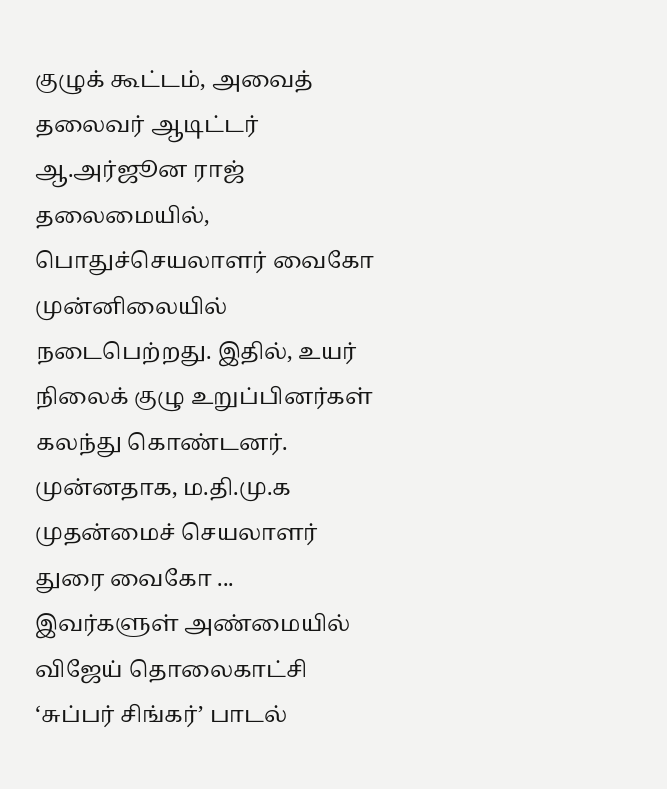குழுக் கூட்டம், அவைத் தலைவர் ஆடிட்டர் ஆ.அர்ஜூன ராஜ் தலைமையில், பொதுச்செயலாளர் வைகோ முன்னிலையில் நடைபெற்றது. இதில், உயர் நிலைக் குழு உறுப்பினர்கள் கலந்து கொண்டனர். முன்னதாக, ம.தி.மு.க முதன்மைச் செயலாளர் துரை வைகோ ...
இவர்களுள் அண்மையில் விஜேய் தொலைகாட்சி ‘சுப்பர் சிங்கர்’ பாடல்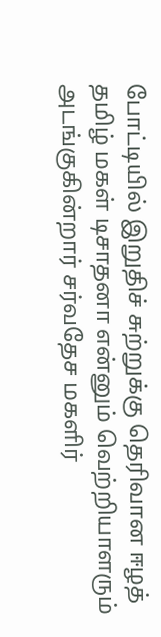போட்டியில் இறுதிச் சுற்றுக்கு தெரிவான ஈழத் தமிழ் மகள் டிசாதனா என்னும் வெற்றியாளரும் அடங்குகின்றார் சர்வதேச மகளிர்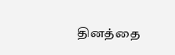தினத்தை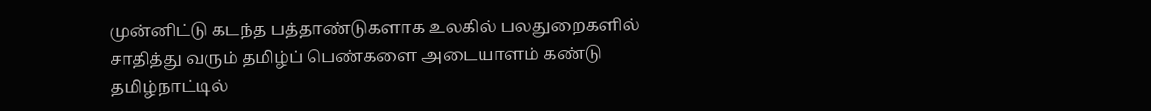முன்னிட்டு கடந்த பத்தாண்டுகளாக உலகில் பலதுறைகளில் சாதித்து வரும் தமிழ்ப் பெண்களை அடையாளம் கண்டு தமிழ்நாட்டில்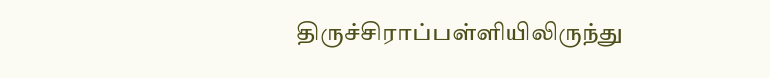திருச்சிராப்பள்ளியிலிருந்து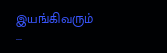இயங்கிவரும் ...